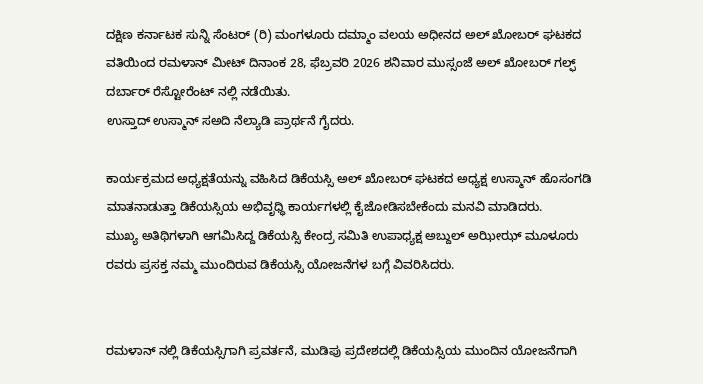ದಕ್ಷಿಣ ಕರ್ನಾಟಕ ಸುನ್ನಿ ಸೆಂಟರ್ (ರಿ) ಮಂಗಳೂರು ದಮ್ಮಾಂ ವಲಯ ಅಧೀನದ ಅಲ್ ಖೋಬರ್ ಘಟಕದ ವತಿಯಿಂದ ರಮಳಾನ್ ಮೀಟ್ ದಿನಾಂಕ 28, ಫೆಬ್ರವರಿ 2026 ಶನಿವಾರ ಮುಸ್ಸಂಜೆ ಅಲ್ ಖೋಬರ್ ಗಲ್ಫ್ ದರ್ಬಾರ್ ರೆಸ್ಟೋರೆಂಟ್ ನಲ್ಲಿ ನಡೆಯಿತು.
ಉಸ್ತಾದ್ ಉಸ್ಮಾನ್ ಸಅದಿ ನೆಲ್ಯಾಡಿ ಪ್ರಾರ್ಥನೆ ಗೈದರು.

ಕಾರ್ಯಕ್ರಮದ ಅಧ್ಯಕ್ಷತೆಯನ್ನು ವಹಿಸಿದ ಡಿಕೆಯಸ್ಸಿ ಅಲ್ ಖೋಬರ್ ಘಟಕದ ಅಧ್ಯಕ್ಷ ಉಸ್ಮಾನ್ ಹೊಸಂಗಡಿ ಮಾತನಾಡುತ್ತಾ ಡಿಕೆಯಸ್ಸಿಯ ಅಭಿವೃಧ್ಧಿ ಕಾರ್ಯಗಳಲ್ಲಿ ಕೈಜೋಡಿಸಬೇಕೆಂದು ಮನವಿ ಮಾಡಿದರು.
ಮುಖ್ಯ ಅತಿಥಿಗಳಾಗಿ ಆಗಮಿಸಿದ್ದ ಡಿಕೆಯಸ್ಸಿ ಕೇಂದ್ರ ಸಮಿತಿ ಉಪಾಧ್ಯಕ್ಷ ಅಬ್ದುಲ್ ಅಝೀಝ್ ಮೂಳೂರು ರವರು ಪ್ರಸಕ್ತ ನಮ್ಮ ಮುಂದಿರುವ ಡಿಕೆಯಸ್ಸಿ ಯೋಜನೆಗಳ ಬಗ್ಗೆ ವಿವರಿಸಿದರು.


ರಮಳಾನ್ ನಲ್ಲಿ ಡಿಕೆಯಸ್ಸಿಗಾಗಿ ಪ್ರವರ್ತನೆ, ಮುಡಿಪು ಪ್ರದೇಶದಲ್ಲಿ ಡಿಕೆಯಸ್ಸಿಯ ಮುಂದಿನ ಯೋಜನೆಗಾಗಿ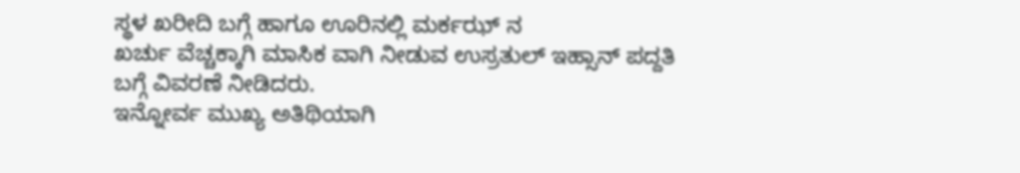ಸ್ಥಳ ಖರೀದಿ ಬಗ್ಗೆ ಹಾಗೂ ಊರಿನಲ್ಲಿ ಮರ್ಕಝ್ ನ
ಖರ್ಚು ವೆಚ್ಚಕ್ಕಾಗಿ ಮಾಸಿಕ ವಾಗಿ ನೀಡುವ ಉಸ್ರತುಲ್ ಇಹ್ಸಾನ್ ಪದ್ದತಿ ಬಗ್ಗೆ ವಿವರಣೆ ನೀಡಿದರು.
ಇನ್ನೋರ್ವ ಮುಖ್ಯ ಅತಿಥಿಯಾಗಿ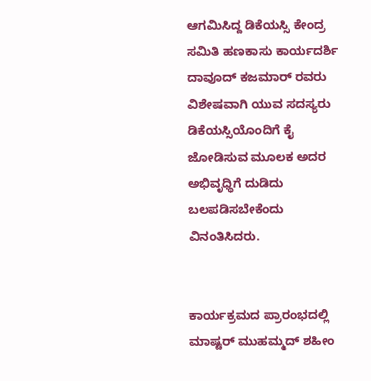ಆಗಮಿಸಿದ್ದ ಡಿಕೆಯಸ್ಸಿ ಕೇಂದ್ರ ಸಮಿತಿ ಹಣಕಾಸು ಕಾರ್ಯದರ್ಶಿ ದಾವೂದ್ ಕಜಮಾರ್ ರವರು ವಿಶೇಷವಾಗಿ ಯುವ ಸದಸ್ಯರು ಡಿಕೆಯಸ್ಸಿಯೊಂದಿಗೆ ಕೈ ಜೋಡಿಸುವ ಮೂಲಕ ಅದರ ಅಭಿವೃಧ್ಧಿಗೆ ದುಡಿದು ಬಲಪಡಿಸಬೇಕೆಂದು ವಿನಂತಿಸಿದರು.


ಕಾರ್ಯಕ್ರಮದ ಪ್ರಾರಂಭದಲ್ಲಿ ಮಾಷ್ಟರ್ ಮುಹಮ್ಮದ್ ಶಹೀಂ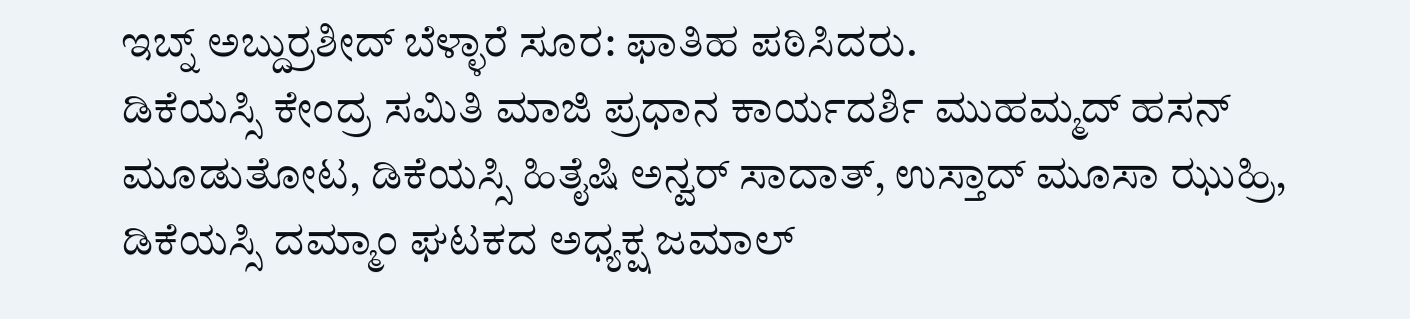ಇಬ್ನ್ ಅಬ್ದುರ್ರಶೀದ್ ಬೆಳ್ಳಾರೆ ಸೂರ: ಫಾತಿಹ ಪಠಿಸಿದರು.
ಡಿಕೆಯಸ್ಸಿ ಕೇಂದ್ರ ಸಮಿತಿ ಮಾಜಿ ಪ್ರಧಾನ ಕಾರ್ಯದರ್ಶಿ ಮುಹಮ್ಮದ್ ಹಸನ್ ಮೂಡುತೋಟ, ಡಿಕೆಯಸ್ಸಿ ಹಿತೈಷಿ ಅನ್ವರ್ ಸಾದಾತ್, ಉಸ್ತಾದ್ ಮೂಸಾ ಝುಹ್ರಿ, ಡಿಕೆಯಸ್ಸಿ ದಮ್ಮಾಂ ಘಟಕದ ಅಧ್ಯಕ್ಷ ಜಮಾಲ್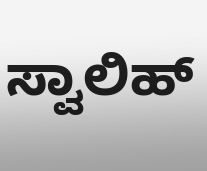ಸ್ವಾಲಿಹ್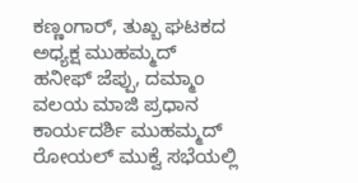ಕಣ್ಣಂಗಾರ್, ತುಖ್ಬ ಘಟಕದ ಅಧ್ಯಕ್ಷ ಮುಹಮ್ಮದ್ ಹನೀಫ್ ಜೆಪ್ಪು, ದಮ್ಮಾಂ ವಲಯ ಮಾಜಿ ಪ್ರಧಾನ ಕಾರ್ಯದರ್ಶಿ ಮುಹಮ್ಮದ್ ರೋಯಲ್ ಮುಕ್ವೆ ಸಭೆಯಲ್ಲಿ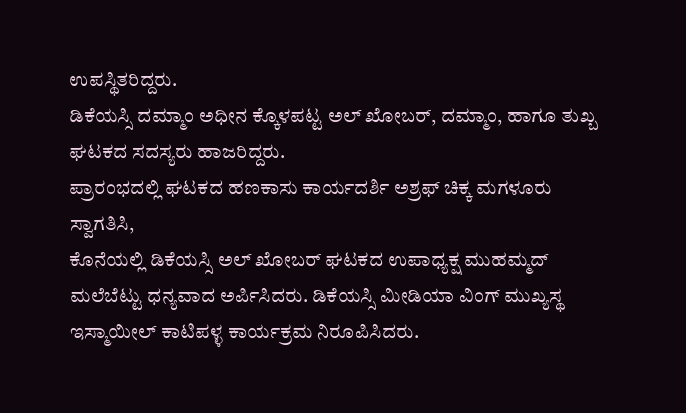ಉಪಸ್ಥಿತರಿದ್ದರು.
ಡಿಕೆಯಸ್ಸಿ ದಮ್ಮಾಂ ಅಧೀನ ಕ್ಕೊಳಪಟ್ಟ ಅಲ್ ಖೋಬರ್, ದಮ್ಮಾಂ, ಹಾಗೂ ತುಖ್ಬ ಘಟಕದ ಸದಸ್ಯರು ಹಾಜರಿದ್ದರು.
ಪ್ರಾರಂಭದಲ್ಲಿ ಘಟಕದ ಹಣಕಾಸು ಕಾರ್ಯದರ್ಶಿ ಅಶ್ರಫ್ ಚಿಕ್ಕ ಮಗಳೂರು ಸ್ವಾಗತಿಸಿ,
ಕೊನೆಯಲ್ಲಿ ಡಿಕೆಯಸ್ಸಿ ಅಲ್ ಖೋಬರ್ ಘಟಕದ ಉಪಾಧ್ಯಕ್ಷ ಮುಹಮ್ಮದ್ ಮಲೆಬೆಟ್ಟು ಧನ್ಯವಾದ ಅರ್ಪಿಸಿದರು. ಡಿಕೆಯಸ್ಸಿ ಮೀಡಿಯಾ ವಿಂಗ್ ಮುಖ್ಯಸ್ಥ ಇಸ್ಮಾಯೀಲ್ ಕಾಟಿಪಳ್ಳ ಕಾರ್ಯಕ್ರಮ ನಿರೂಪಿಸಿದರು.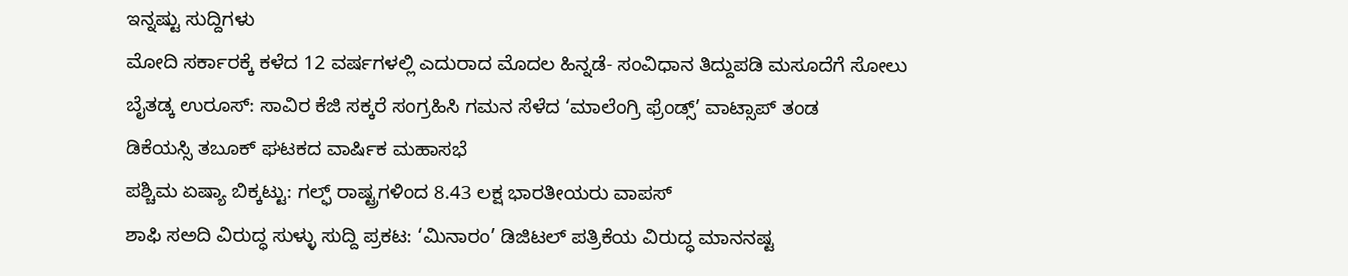ಇನ್ನಷ್ಟು ಸುದ್ದಿಗಳು
ಮೋದಿ ಸರ್ಕಾರಕ್ಕೆ ಕಳೆದ 12 ವರ್ಷಗಳಲ್ಲಿ ಎದುರಾದ ಮೊದಲ ಹಿನ್ನಡೆ- ಸಂವಿಧಾನ ತಿದ್ದುಪಡಿ ಮಸೂದೆಗೆ ಸೋಲು
ಬೈತಡ್ಕ ಉರೂಸ್: ಸಾವಿರ ಕೆಜಿ ಸಕ್ಕರೆ ಸಂಗ್ರಹಿಸಿ ಗಮನ ಸೆಳೆದ ‘ಮಾಲೆಂಗ್ರಿ ಫ್ರೆಂಡ್ಸ್’ ವಾಟ್ಸಾಪ್ ತಂಡ
ಡಿಕೆಯಸ್ಸಿ ತಬೂಕ್ ಘಟಕದ ವಾರ್ಷಿಕ ಮಹಾಸಭೆ
ಪಶ್ಚಿಮ ಏಷ್ಯಾ ಬಿಕ್ಕಟ್ಟು: ಗಲ್ಫ್ ರಾಷ್ಟ್ರಗಳಿಂದ 8.43 ಲಕ್ಷ ಭಾರತೀಯರು ವಾಪಸ್
ಶಾಫಿ ಸಅದಿ ವಿರುದ್ಧ ಸುಳ್ಳು ಸುದ್ದಿ ಪ್ರಕಟ: ‘ಮಿನಾರಂ’ ಡಿಜಿಟಲ್ ಪತ್ರಿಕೆಯ ವಿರುದ್ಧ ಮಾನನಷ್ಟ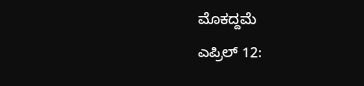ಮೊಕದ್ದಮೆ
ಎಪ್ರಿಲ್ 12: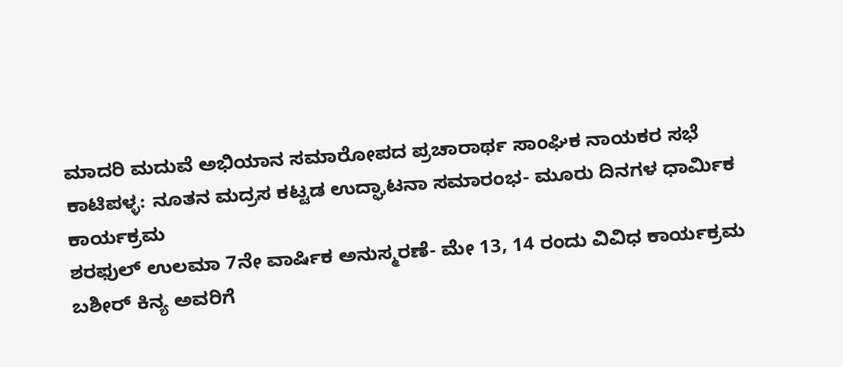ಮಾದರಿ ಮದುವೆ ಅಭಿಯಾನ ಸಮಾರೋಪದ ಪ್ರಚಾರಾರ್ಥ ಸಾಂಘಿಕ ನಾಯಕರ ಸಭೆ
ಕಾಟಿಪಳ್ಳ: ನೂತನ ಮದ್ರಸ ಕಟ್ಟಡ ಉದ್ಘಾಟನಾ ಸಮಾರಂಭ- ಮೂರು ದಿನಗಳ ಧಾರ್ಮಿಕ ಕಾರ್ಯಕ್ರಮ
ಶರಫುಲ್ ಉಲಮಾ 7ನೇ ವಾರ್ಷಿಕ ಅನುಸ್ಮರಣೆ- ಮೇ 13, 14 ರಂದು ವಿವಿಧ ಕಾರ್ಯಕ್ರಮ
ಬಶೀರ್ ಕಿನ್ಯ ಅವರಿಗೆ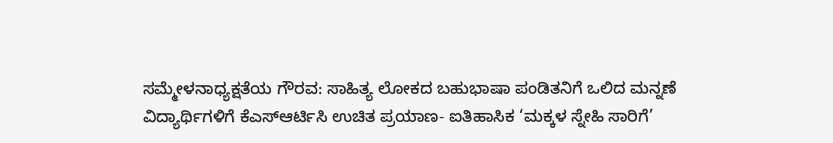ಸಮ್ಮೇಳನಾಧ್ಯಕ್ಷತೆಯ ಗೌರವ: ಸಾಹಿತ್ಯ ಲೋಕದ ಬಹುಭಾಷಾ ಪಂಡಿತನಿಗೆ ಒಲಿದ ಮನ್ನಣೆ
ವಿದ್ಯಾರ್ಥಿಗಳಿಗೆ ಕೆಎಸ್ಆರ್ಟಿಸಿ ಉಚಿತ ಪ್ರಯಾಣ- ಐತಿಹಾಸಿಕ ‘ಮಕ್ಕಳ ಸ್ನೇಹಿ ಸಾರಿಗೆ’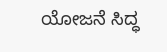ಯೋಜನೆ ಸಿದ್ಧ